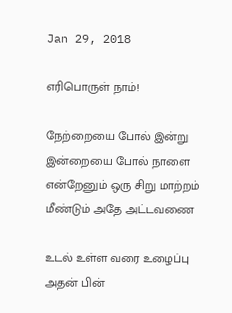Jan 29, 2018

எரிபொருள் நாம்!

நேற்றையை போல் இன்று
இன்றையை போல் நாளை
என்றேனும் ஒரு சிறு மாற்றம்
மீண்டும் அதே அட்டவணை

உடல் உள்ள வரை உழைப்பு
அதன் பின்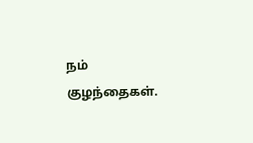நம் குழந்தைகள்.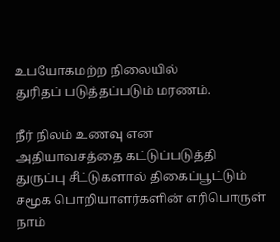உபயோகமற்ற நிலையில்
துரிதப் படுத்தப்படும் மரணம்.

நீர் நிலம் உணவு என
அதியாவசத்தை கட்டுப்படுத்தி
துருப்பு சீட்டுகளால் திகைப்பூட்டும்
சமூக பொறியாளர்களின் எரிபொருள் நாம்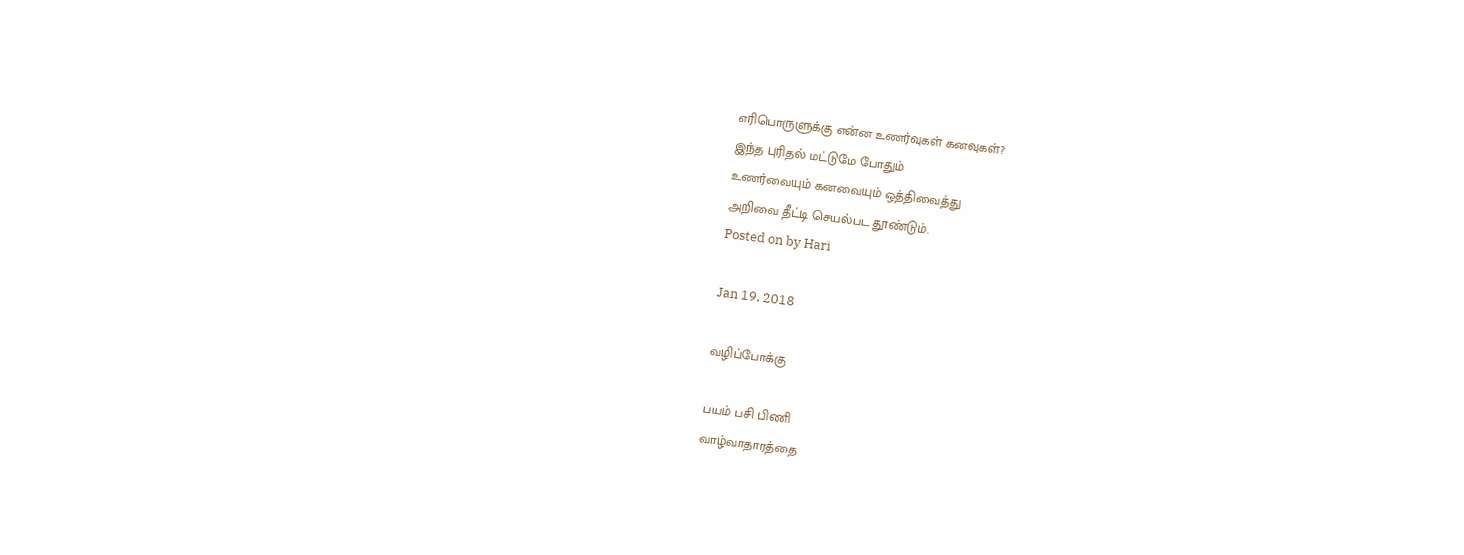எரிபொருளுக்கு என்ன உணர்வுகள் கனவுகள்?
இந்த புரிதல் மட்டுமே போதும்
உணர்வையும் கனவையும் ஒத்திவைத்து
அறிவை தீட்டி செயல்பட தூண்டும்.
Posted on by Hari

Jan 19, 2018

வழிப்போக்கு

பயம் பசி பிணி
வாழ்வாதாரத்தை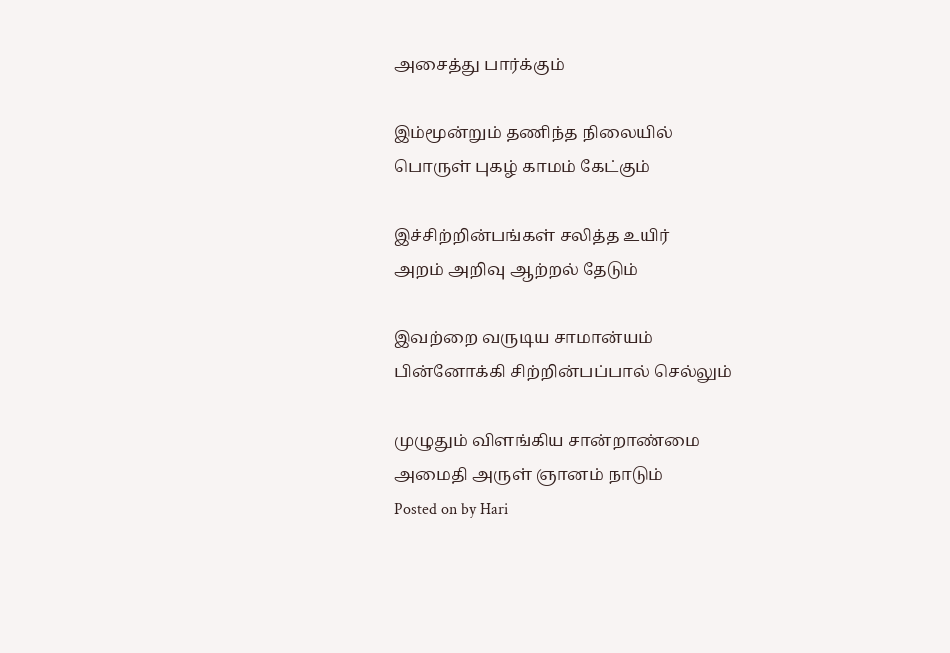அசைத்து பார்க்கும்

இம்மூன்றும் தணிந்த நிலையில்
பொருள் புகழ் காமம் கேட்கும்

இச்சிற்றின்பங்கள் சலித்த உயிர்
அறம் அறிவு ஆற்றல் தேடும்

இவற்றை வருடிய சாமான்யம்
பின்னோக்கி சிற்றின்பப்பால் செல்லும்

முழுதும் விளங்கிய சான்றாண்மை
அமைதி அருள் ஞானம் நாடும்
Posted on by Hari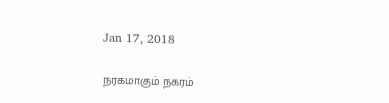Jan 17, 2018

நரகமாகும் நகரம்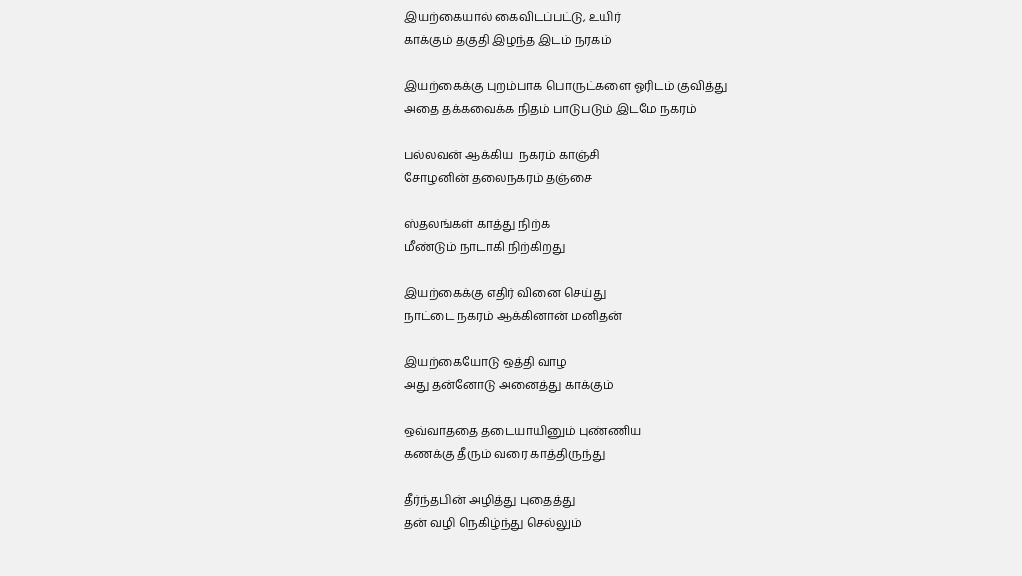இயற்கையால் கைவிடப்பட்டு, உயிர்
காக்கும் தகுதி இழந்த இடம் நரகம்

இயற்கைக்கு புறம்பாக பொருட்களை ஓரிடம் குவித்து
அதை தக்கவைக்க நிதம் பாடுபடும் இடமே நகரம்

பல்லவன் ஆக்கிய  நகரம் காஞ்சி
சோழனின் தலைநகரம் தஞ்சை

ஸ்தலங்கள் காத்து நிற்க
மீண்டும் நாடாகி நிற்கிறது

இயற்கைக்கு எதிர் வினை செய்து
நாட்டை நகரம் ஆக்கினான் மனிதன்

இயற்கையோடு ஒத்தி வாழ
அது தன்னோடு அனைத்து காக்கும்

ஒவ்வாததை தடையாயினும் புண்ணிய
கணக்கு தீரும் வரை காத்திருந்து

தீர்ந்தபின் அழித்து புதைத்து
தன் வழி நெகிழ்ந்து செல்லும்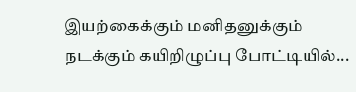இயற்கைக்கும் மனிதனுக்கும்
நடக்கும் கயிறிழுப்பு போட்டியில்...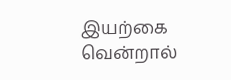இயற்கை வென்றால்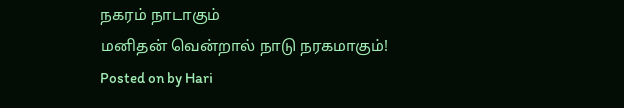நகரம் நாடாகும்
மனிதன் வென்றால் நாடு நரகமாகும்!
Posted on by Hari